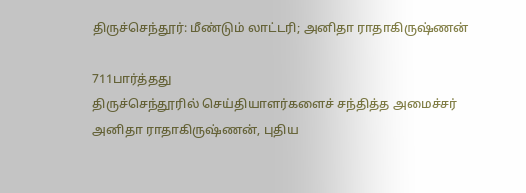திருச்செந்தூர்: மீண்டும் லாட்டரி; அனிதா ராதாகிருஷ்ணன்

711பார்த்தது
திருச்செந்தூரில் செய்தியாளர்களைச் சந்தித்த அமைச்சர் அனிதா ராதாகிருஷ்ணன், புதிய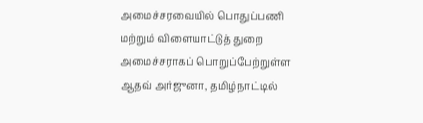அமைச்சரவையில் பொதுப்பணி மற்றும் விளையாட்டுத் துறை அமைச்சராகப் பொறுப்பேற்றுள்ள ஆதவ் அர்ஜுனா, தமிழ்நாட்டில்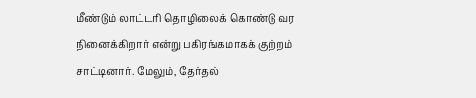மீண்டும் லாட்டரி தொழிலைக் கொண்டு வர நினைக்கிறார் என்று பகிரங்கமாகக் குற்றம் சாட்டினார். மேலும், தேர்தல்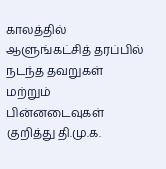காலத்தில் ஆளுங்கட்சித் தரப்பில் நடந்த தவறுகள் மற்றும் பின்னடைவுகள் குறித்து தி.மு.க.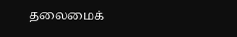தலைமைக்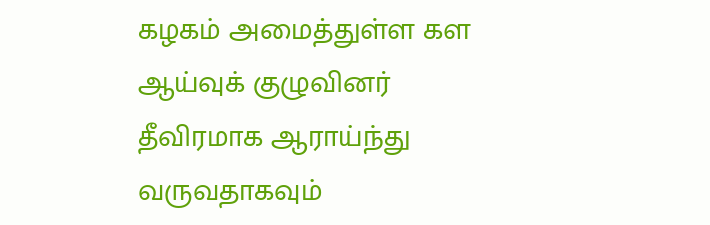கழகம் அமைத்துள்ள கள ஆய்வுக் குழுவினர் தீவிரமாக ஆராய்ந்து வருவதாகவும்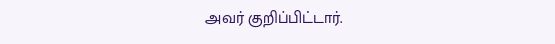அவர் குறிப்பிட்டார்.